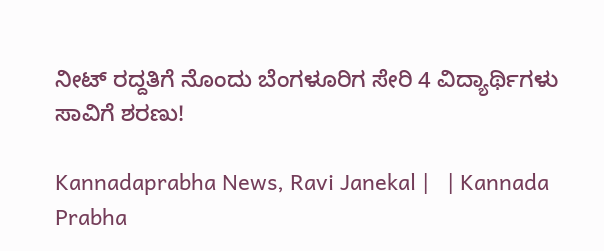ನೀಟ್‌ ರದ್ದತಿಗೆ ನೊಂದು ಬೆಂಗಳೂರಿಗ ಸೇರಿ 4 ವಿದ್ಯಾರ್ಥಿಗಳು ಸಾವಿಗೆ ಶರಣು!

Kannadaprabha News, Ravi Janekal |   | Kannada Prabha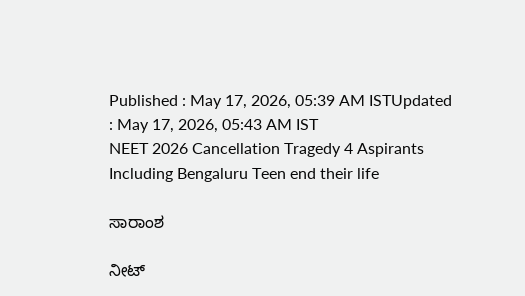Published : May 17, 2026, 05:39 AM ISTUpdated : May 17, 2026, 05:43 AM IST
NEET 2026 Cancellation Tragedy 4 Aspirants Including Bengaluru Teen end their life

ಸಾರಾಂಶ

ನೀಟ್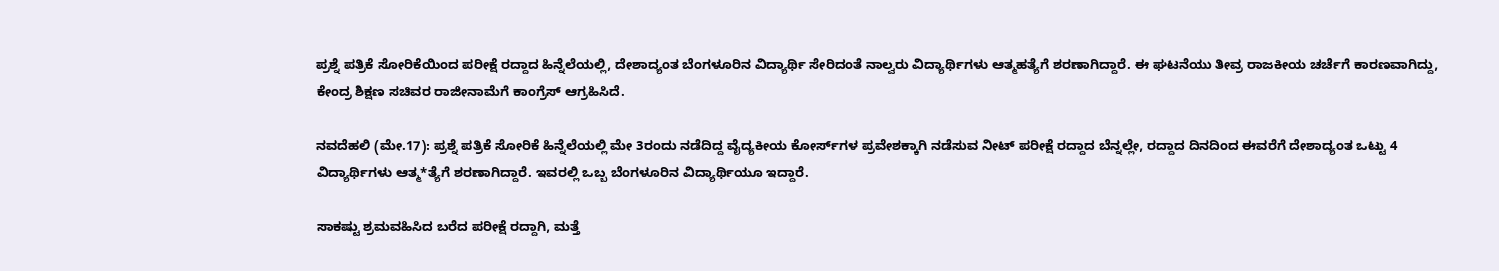ಪ್ರಶ್ನೆ ಪತ್ರಿಕೆ ಸೋರಿಕೆಯಿಂದ ಪರೀಕ್ಷೆ ರದ್ದಾದ ಹಿನ್ನೆಲೆಯಲ್ಲಿ, ದೇಶಾದ್ಯಂತ ಬೆಂಗಳೂರಿನ ವಿದ್ಯಾರ್ಥಿ ಸೇರಿದಂತೆ ನಾಲ್ವರು ವಿದ್ಯಾರ್ಥಿಗಳು ಆತ್ಮಹತ್ಯೆಗೆ ಶರಣಾಗಿದ್ದಾರೆ. ಈ ಘಟನೆಯು ತೀವ್ರ ರಾಜಕೀಯ ಚರ್ಚೆಗೆ ಕಾರಣವಾಗಿದ್ದು, ಕೇಂದ್ರ ಶಿಕ್ಷಣ ಸಚಿವರ ರಾಜೀನಾಮೆಗೆ ಕಾಂಗ್ರೆಸ್ ಆಗ್ರಹಿಸಿದೆ.

ನವದೆಹಲಿ (ಮೇ.17): ಪ್ರಶ್ನೆ ಪತ್ರಿಕೆ ಸೋರಿಕೆ ಹಿನ್ನೆಲೆಯಲ್ಲಿ ಮೇ 3ರಂದು ನಡೆದಿದ್ದ ವೈದ್ಯಕೀಯ ಕೋರ್ಸ್‌ಗಳ ಪ್ರವೇಶಕ್ಕಾಗಿ ನಡೆಸುವ ನೀಟ್‌ ಪರೀಕ್ಷೆ ರದ್ದಾದ ಬೆನ್ನಲ್ಲೇ, ರದ್ದಾದ ದಿನದಿಂದ ಈವರೆಗೆ ದೇಶಾದ್ಯಂತ ಒಟ್ಟು 4 ವಿದ್ಯಾರ್ಥಿಗಳು ಆತ್ಮ*ತ್ಯೆಗೆ ಶರಣಾಗಿದ್ದಾರೆ. ಇವರಲ್ಲಿ ಒಬ್ಬ ಬೆಂಗಳೂರಿನ ವಿದ್ಯಾರ್ಥಿಯೂ ಇದ್ದಾರೆ.

ಸಾಕಷ್ಟು ಶ್ರಮವಹಿಸಿದ ಬರೆದ ಪರೀಕ್ಷೆ ರದ್ದಾಗಿ, ಮತ್ತೆ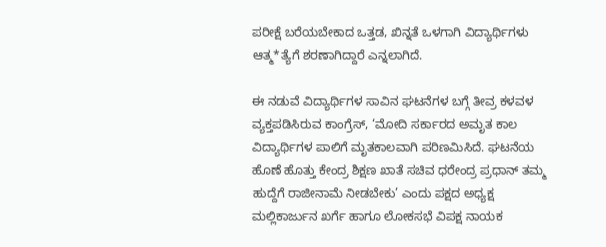ಪರೀಕ್ಷೆ ಬರೆಯಬೇಕಾದ ಒತ್ತಡ, ಖಿನ್ನತೆ ಒಳಗಾಗಿ ವಿದ್ಯಾರ್ಥಿಗಳು ಆತ್ಮ*ತ್ಯೆಗೆ ಶರಣಾಗಿದ್ದಾರೆ ಎನ್ನಲಾಗಿದೆ.

ಈ ನಡುವೆ ವಿದ್ಯಾರ್ಥಿಗಳ ಸಾವಿನ ಘಟನೆಗಳ ಬಗ್ಗೆ ತೀವ್ರ ಕಳವಳ ವ್ಯಕ್ತಪಡಿಸಿರುವ ಕಾಂಗ್ರೆಸ್‌, ‘ಮೋದಿ ಸರ್ಕಾರದ ಅಮೃತ ಕಾಲ ವಿದ್ಯಾರ್ಥಿಗಳ ಪಾಲಿಗೆ ಮೃತಕಾಲವಾಗಿ ಪರಿಣಮಿಸಿದೆ. ಘಟನೆಯ ಹೊಣೆ ಹೊತ್ತು ಕೇಂದ್ರ ಶಿಕ್ಷಣ ಖಾತೆ ಸಚಿವ ಧರೇಂದ್ರ ಪ್ರಧಾನ್‌ ತಮ್ಮ ಹುದ್ದೆಗೆ ರಾಜೀನಾಮೆ ನೀಡಬೇಕು’ ಎಂದು ಪಕ್ಷದ ಅಧ್ಯಕ್ಷ ಮಲ್ಲಿಕಾರ್ಜುನ ಖರ್ಗೆ ಹಾಗೂ ಲೋಕಸಭೆ ವಿಪಕ್ಷ ನಾಯಕ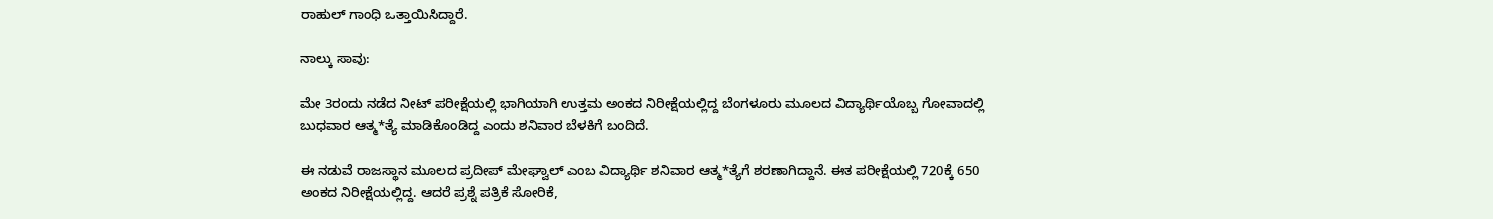ರಾಹುಲ್‌ ಗಾಂಧಿ ಒತ್ತಾಯಿಸಿದ್ದಾರೆ.

ನಾಲ್ಕು ಸಾವು:

ಮೇ 3ರಂದು ನಡೆದ ನೀಟ್‌ ಪರೀಕ್ಷೆಯಲ್ಲಿ ಭಾಗಿಯಾಗಿ ಉತ್ತಮ ಅಂಕದ ನಿರೀಕ್ಷೆಯಲ್ಲಿದ್ದ ಬೆಂಗಳೂರು ಮೂಲದ ವಿದ್ಯಾರ್ಥಿಯೊಬ್ಬ ಗೋವಾದಲ್ಲಿ ಬುಧವಾರ ಆತ್ಮ*ತ್ಯೆ ಮಾಡಿಕೊಂಡಿದ್ದ ಎಂದು ಶನಿವಾರ ಬೆಳಕಿಗೆ ಬಂದಿದೆ.

ಈ ನಡುವೆ ರಾಜಸ್ಥಾನ ಮೂಲದ ಪ್ರದೀಪ್‌ ಮೇಘ್ವಾಲ್‌ ಎಂಬ ವಿದ್ಯಾರ್ಥಿ ಶನಿವಾರ ಆತ್ಮ*ತ್ಯೆಗೆ ಶರಣಾಗಿದ್ದಾನೆ. ಈತ ಪರೀಕ್ಷೆಯಲ್ಲಿ 720ಕ್ಕೆ 650 ಅಂಕದ ನಿರೀಕ್ಷೆಯಲ್ಲಿದ್ದ. ಆದರೆ ಪ್ರಶ್ನೆ ಪತ್ರಿಕೆ ಸೋರಿಕೆ,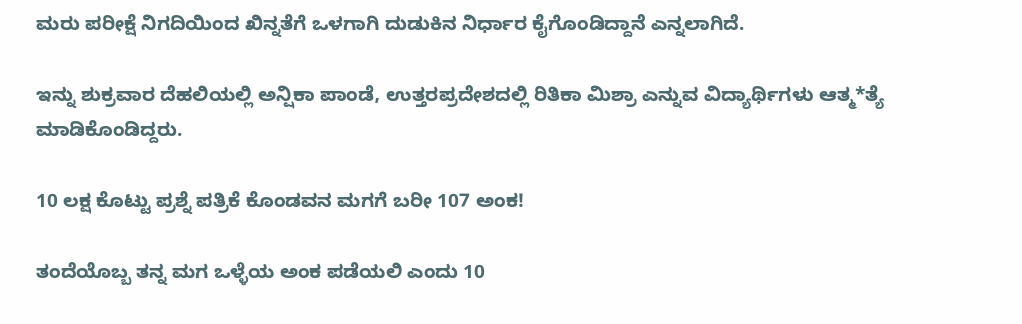ಮರು ಪರೀಕ್ಷೆ ನಿಗದಿಯಿಂದ ಖಿನ್ನತೆಗೆ ಒಳಗಾಗಿ ದುಡುಕಿನ ನಿರ್ಧಾರ ಕೈಗೊಂಡಿದ್ದಾನೆ ಎನ್ನಲಾಗಿದೆ.

ಇನ್ನು ಶುಕ್ರವಾರ ದೆಹಲಿಯಲ್ಲಿ ಅನ್ಷಿಕಾ ಪಾಂಡೆ, ಉತ್ತರಪ್ರದೇಶದಲ್ಲಿ ರಿತಿಕಾ ಮಿಶ್ರಾ ಎನ್ನುವ ವಿದ್ಯಾರ್ಥಿಗಳು ಆತ್ಮ*ತ್ಯೆ ಮಾಡಿಕೊಂಡಿದ್ದರು.

10 ಲಕ್ಷ ಕೊಟ್ಟು ಪ್ರಶ್ನೆ ಪತ್ರಿಕೆ ಕೊಂಡವನ ಮಗಗೆ ಬರೀ 107 ಅಂಕ!

ತಂದೆಯೊಬ್ಬ ತನ್ನ ಮಗ ಒಳ್ಳೆಯ ಅಂಕ ಪಡೆಯಲಿ ಎಂದು 10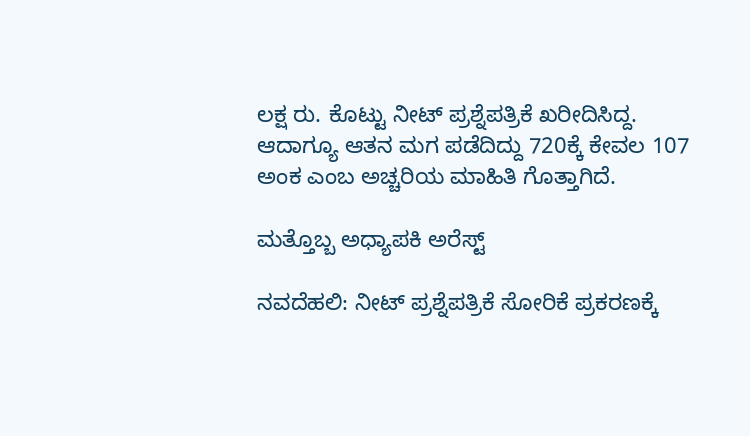ಲಕ್ಷ ರು. ಕೊಟ್ಟು ನೀಟ್‌ ಪ್ರಶ್ನೆಪತ್ರಿಕೆ ಖರೀದಿಸಿದ್ದ. ಆದಾಗ್ಯೂ ಆತನ ಮಗ ಪಡೆದಿದ್ದು 720ಕ್ಕೆ ಕೇವಲ 107 ಅಂಕ ಎಂಬ ಅಚ್ಚರಿಯ ಮಾಹಿತಿ ಗೊತ್ತಾಗಿದೆ.

ಮತ್ತೊಬ್ಬ ಅಧ್ಯಾಪಕಿ ಅರೆಸ್ಟ್‌

ನವದೆಹಲಿ: ನೀಟ್‌ ಪ್ರಶ್ನೆಪತ್ರಿಕೆ ಸೋರಿಕೆ ಪ್ರಕರಣಕ್ಕೆ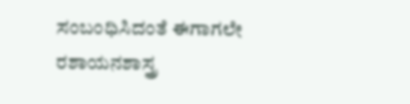ಸಂಬಂಧಿಸಿದಂತೆ ಈಗಾಗಲೇ ರಶಾಯನಶಾಸ್ತ್ರ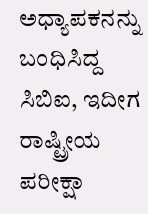ಅಧ್ಯಾಪಕನನ್ನು ಬಂಧಿಸಿದ್ದ ಸಿಬಿಐ, ಇದೀಗ ರಾಷ್ಟ್ರೀಯ ಪರೀಕ್ಷಾ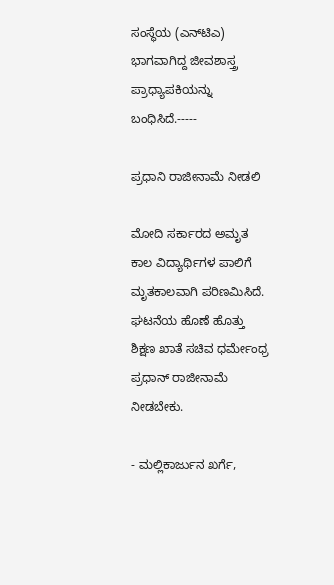ಸಂಸ್ಥೆಯ (ಎನ್‌ಟಿಎ) ಭಾಗವಾಗಿದ್ದ ಜೀವಶಾಸ್ತ್ರ ಪ್ರಾಧ್ಯಾಪಕಿಯನ್ನು ಬಂಧಿಸಿದೆ.-----

ಪ್ರಧಾನಿ ರಾಜೀನಾಮೆ ನೀಡಲಿ

ಮೋದಿ ಸರ್ಕಾರದ ಅಮೃತ ಕಾಲ ವಿದ್ಯಾರ್ಥಿಗಳ ಪಾಲಿಗೆ ಮೃತಕಾಲವಾಗಿ ಪರಿಣಮಿಸಿದೆ. ಘಟನೆಯ ಹೊಣೆ ಹೊತ್ತು ಶಿಕ್ಷಣ ಖಾತೆ ಸಚಿವ ಧರ್ಮೇಂಧ್ರ ಪ್ರಧಾನ್‌ ರಾಜೀನಾಮೆ ನೀಡಬೇಕು.

- ಮಲ್ಲಿಕಾರ್ಜುನ ಖರ್ಗೆ,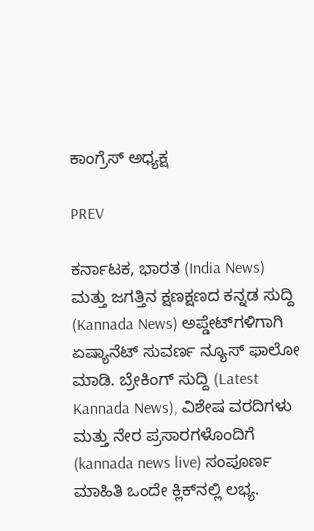ಕಾಂಗ್ರೆಸ್ ಅಧ್ಯಕ್ಷ

PREV

ಕರ್ನಾಟಕ, ಭಾರತ (India News) ಮತ್ತು ಜಗತ್ತಿನ ಕ್ಷಣಕ್ಷಣದ ಕನ್ನಡ ಸುದ್ದಿ (Kannada News) ಅಪ್ಡೇಟ್‌ಗಳಿಗಾಗಿ ಏಷ್ಯಾನೆಟ್ ಸುವರ್ಣ ನ್ಯೂಸ್‌ ಫಾಲೋ ಮಾಡಿ. ಬ್ರೇಕಿಂಗ್ ಸುದ್ದಿ (Latest Kannada News), ವಿಶೇಷ ವರದಿಗಳು ಮತ್ತು ನೇರ ಪ್ರಸಾರಗಳೊಂದಿಗೆ (kannada news live) ಸಂಪೂರ್ಣ ಮಾಹಿತಿ ಒಂದೇ ಕ್ಲಿಕ್‌ನಲ್ಲಿ ಲಭ್ಯ.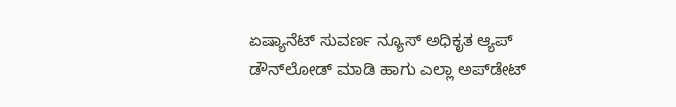ಏಷ್ಯಾನೆಟ್ ಸುವರ್ಣ ನ್ಯೂಸ್ ಅಧಿಕೃತ ಆ್ಯಪ್ ಡೌನ್‌ಲೋಡ್ ಮಾಡಿ ಹಾಗು ಎಲ್ಲಾ ಅಪ್‌ಡೇಟ್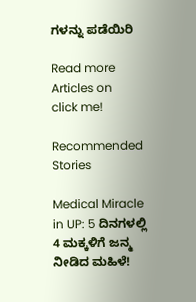ಗಳನ್ನು ಪಡೆಯಿರಿ

Read more Articles on
click me!

Recommended Stories

Medical Miracle in UP: 5 ದಿನಗಳಲ್ಲಿ 4 ಮಕ್ಕಳಿಗೆ ಜನ್ಮ ನೀಡಿದ ಮಹಿಳೆ!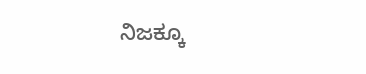ನಿಜಕ್ಕೂ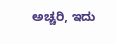ಅಚ್ಚರಿ, ಇದು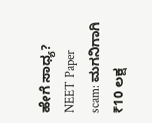ಹೇಗೆ ಸಾಧ್ಯ?
NEET Paper scam: ಮಗನಿಗಾಗಿ ₹10 ಲಕ್ಷ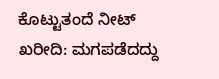ಕೊಟ್ಟುತಂದೆ ನೀಟ್‌ ಖರೀದಿ: ಮಗಪಡೆದದ್ದು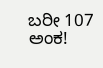ಬರೀ 107 ಅಂಕ!